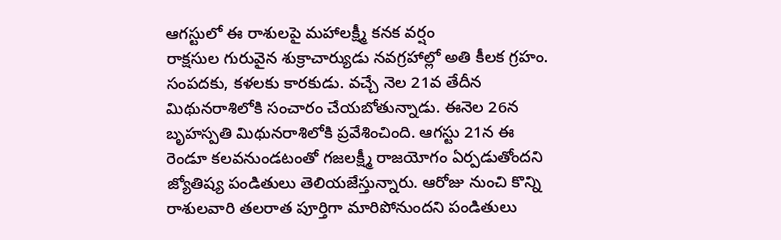ఆగస్టులో ఈ రాశులపై మహాలక్ష్మీ కనక వర్షం
రాక్షసుల గురువైన శుక్రాచార్యుడు నవగ్రహాల్లో అతి కీలక గ్రహం. సంపదకు, కళలకు కారకుడు. వచ్చే నెల 21వ తేదీన మిథునరాశిలోకి సంచారం చేయబోతున్నాడు. ఈనెల 26న బృహస్పతి మిథునరాశిలోకి ప్రవేశించింది. ఆగస్టు 21న ఈ రెండూ కలవనుండటంతో గజలక్ష్మీ రాజయోగం ఏర్పడుతోందని జ్యోతిష్య పండితులు తెలియజేస్తున్నారు. ఆరోజు నుంచి కొన్ని రాశులవారి తలరాత పూర్తిగా మారిపోనుందని పండితులు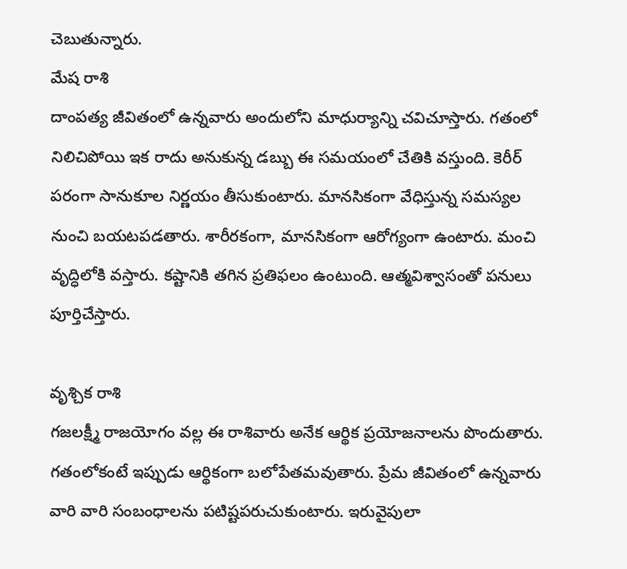చెబుతున్నారు.
మేష రాశి
దాంపత్య జీవితంలో ఉన్నవారు అందులోని మాధుర్యాన్ని చవిచూస్తారు. గతంలో నిలిచిపోయి ఇక రాదు అనుకున్న డబ్బు ఈ సమయంలో చేతికి వస్తుంది. కెరీర్ పరంగా సానుకూల నిర్ణయం తీసుకుంటారు. మానసికంగా వేధిస్తున్న సమస్యల నుంచి బయటపడతారు. శారీరకంగా, మానసికంగా ఆరోగ్యంగా ఉంటారు. మంచి వృద్ధిలోకి వస్తారు. కష్టానికి తగిన ప్రతిఫలం ఉంటుంది. ఆత్మవిశ్వాసంతో పనులు పూర్తిచేస్తారు.

వృశ్చిక రాశి
గజలక్ష్మీ రాజయోగం వల్ల ఈ రాశివారు అనేక ఆర్థిక ప్రయోజనాలను పొందుతారు. గతంలోకంటే ఇప్పుడు ఆర్థికంగా బలోపేతమవుతారు. ప్రేమ జీవితంలో ఉన్నవారు వారి వారి సంబంధాలను పటిష్టపరుచుకుంటారు. ఇరువైపులా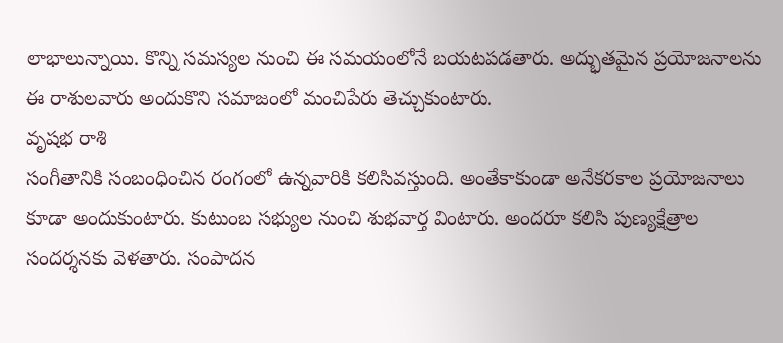లాభాలున్నాయి. కొన్ని సమస్యల నుంచి ఈ సమయంలోనే బయటపడతారు. అద్భుతమైన ప్రయోజనాలను ఈ రాశులవారు అందుకొని సమాజంలో మంచిపేరు తెచ్చుకుంటారు.
వృషభ రాశి
సంగీతానికి సంబంధించిన రంగంలో ఉన్నవారికి కలిసివస్తుంది. అంతేకాకుండా అనేకరకాల ప్రయోజనాలు కూడా అందుకుంటారు. కుటుంబ సభ్యుల నుంచి శుభవార్త వింటారు. అందరూ కలిసి పుణ్యక్షేత్రాల సందర్శనకు వెళతారు. సంపాదన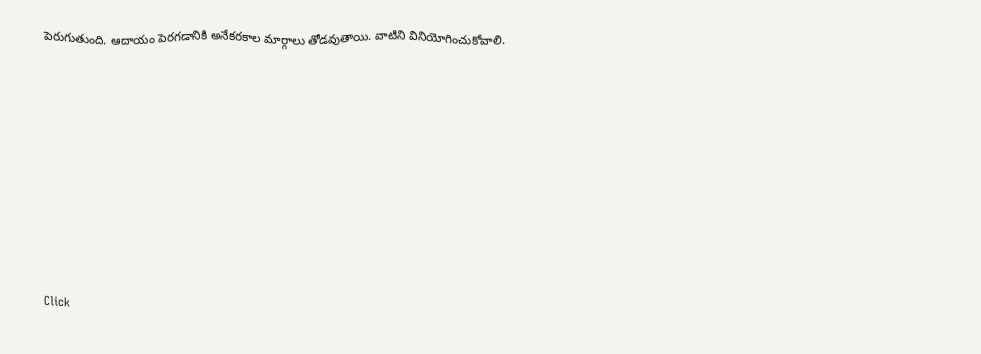పెరుగుతుంది. ఆదాయం పెరగడానికి అనేకరకాల మార్గాలు తోడవుతాయి. వాటిని వినియోగించుకోవాలి.












Click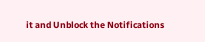it and Unblock the Notifications